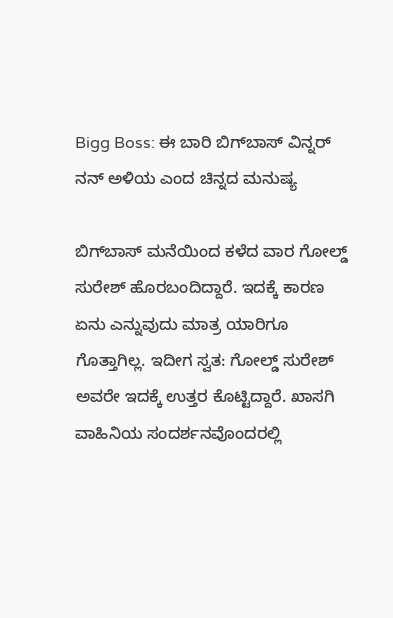Bigg Boss: ಈ ಬಾರಿ ಬಿಗ್‌ಬಾಸ್‌ ವಿನ್ನರ್ ನನ್ ಅಳಿಯ ಎಂದ ಚಿನ್ನದ ಮನುಷ್ಯ

ಬಿಗ್‌ಬಾಸ್‌ ಮನೆಯಿಂದ ಕಳೆದ ವಾರ ಗೋಲ್ಡ್‌ ಸುರೇಶ್ ಹೊರಬಂದಿದ್ದಾರೆ. ಇದಕ್ಕೆ ಕಾರಣ ಏನು ಎನ್ನುವುದು ಮಾತ್ರ ಯಾರಿಗೂ ಗೊತ್ತಾಗಿಲ್ಲ. ಇದೀಗ ಸ್ವತ: ಗೋಲ್ಡ್‌ ಸುರೇಶ್ ಅವರೇ ಇದಕ್ಕೆ ಉತ್ತರ ಕೊಟ್ಟಿದ್ದಾರೆ. ಖಾಸಗಿ ವಾಹಿನಿಯ ಸಂದರ್ಶನವೊಂದರಲ್ಲಿ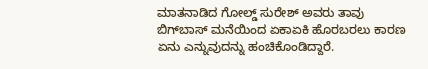ಮಾತನಾಡಿದ ಗೋಲ್ಡ್‌ ಸುರೇಶ್ ಅವರು ತಾವು ಬಿಗ್‌ಬಾಸ್‌ ಮನೆಯಿಂದ ಏಕಾಏಕಿ ಹೊರಬರಲು ಕಾರಣ ಏನು ಎನ್ನುವುದನ್ನು ಹಂಚಿಕೊಂಡಿದ್ದಾರೆ.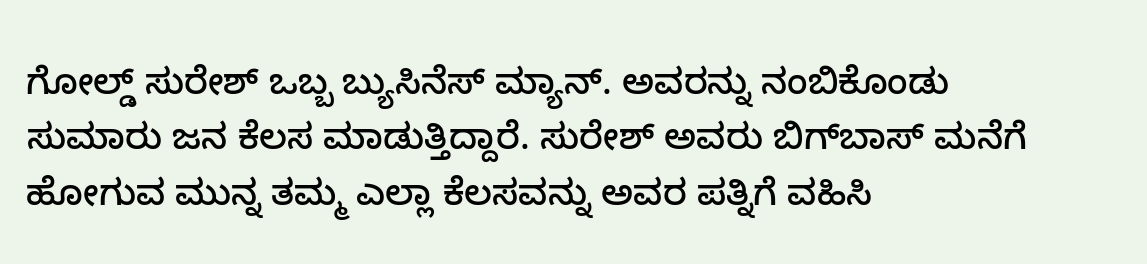ಗೋಲ್ಡ್‌ ಸುರೇಶ್ ಒಬ್ಬ ಬ್ಯುಸಿನೆಸ್ ಮ್ಯಾನ್. ಅವರನ್ನು ನಂಬಿಕೊಂಡು ಸುಮಾರು ಜನ ಕೆಲಸ ಮಾಡುತ್ತಿದ್ದಾರೆ. ಸುರೇಶ್ ಅವರು ಬಿಗ್‌ಬಾಸ್‌ ಮನೆಗೆ ಹೋಗುವ ಮುನ್ನ ತಮ್ಮ ಎಲ್ಲಾ ಕೆಲಸವನ್ನು ಅವರ ಪತ್ನಿಗೆ ವಹಿಸಿ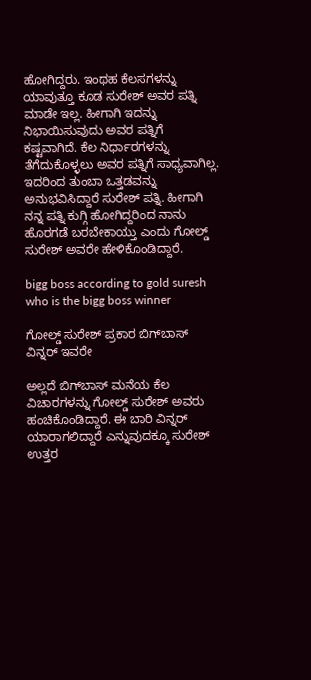ಹೋಗಿದ್ದರು. ಇಂಥಹ ಕೆಲಸಗಳನ್ನು ಯಾವುತ್ತೂ ಕೂಡ ಸುರೇಶ್ ಅವರ ಪತ್ನಿ ಮಾಡೇ ಇಲ್ಲ. ಹೀಗಾಗಿ ಇದನ್ನು ನಿಭಾಯಿಸುವುದು ಅವರ ಪತ್ನಿಗೆ ಕಷ್ಟವಾಗಿದೆ. ಕೆಲ ನಿರ್ಧಾರಗಳನ್ನು ತೆಗೆದುಕೊಳ್ಳಲು ಅವರ ಪತ್ನಿಗೆ ಸಾಧ್ಯವಾಗಿಲ್ಲ. ಇದರಿಂದ ತುಂಬಾ ಒತ್ತಡವನ್ನು ಅನುಭವಿಸಿದ್ದಾರೆ ಸುರೇಶ್ ಪತ್ನಿ. ಹೀಗಾಗಿ ನನ್ನ ಪತ್ನಿ ಕುಗ್ಗಿ ಹೋಗಿದ್ದರಿಂದ ನಾನು ಹೊರಗಡೆ ಬರಬೇಕಾಯ್ತು ಎಂದು ಗೋಲ್ಡ್ ಸುರೇಶ್ ಅವರೇ ಹೇಳಿಕೊಂಡಿದ್ದಾರೆ.

bigg boss according to gold suresh who is the bigg boss winner

ಗೋಲ್ಡ್‌ ಸುರೇಶ್ ಪ್ರಕಾರ ಬಿಗ್‌ಬಾಸ್‌ ವಿನ್ನರ್ ಇವರೇ

ಅಲ್ಲದೆ ಬಿಗ್‌ಬಾಸ್‌ ಮನೆಯ ಕೆಲ ವಿಚಾರಗಳನ್ನು ಗೋಲ್ಡ್‌ ಸುರೇಶ್ ಅವರು ಹಂಚಿಕೊಂಡಿದ್ದಾರೆ. ಈ ಬಾರಿ ವಿನ್ನರ್ ಯಾರಾಗಲಿದ್ದಾರೆ ಎನ್ನುವುದಕ್ಕೂ ಸುರೇಶ್ ಉತ್ತರ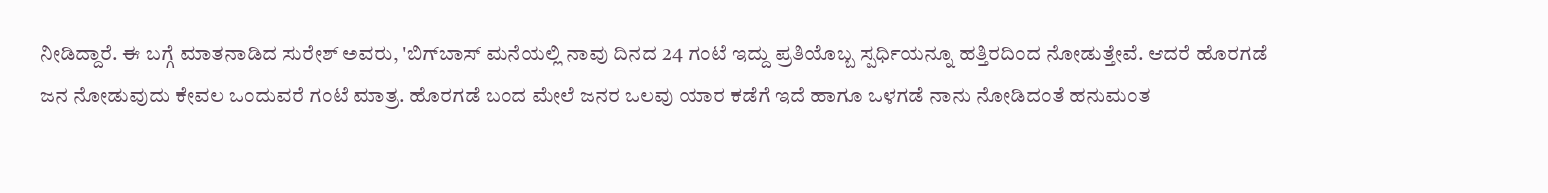ನೀಡಿದ್ದಾರೆ. ಈ ಬಗ್ಗೆ ಮಾತನಾಡಿದ ಸುರೇಶ್ ಅವರು, 'ಬಿಗ್‌ಬಾಸ್‌ ಮನೆಯಲ್ಲಿ ನಾವು ದಿನದ 24 ಗಂಟೆ ಇದ್ದು ಪ್ರತಿಯೊಬ್ಬ ಸ್ಪರ್ಧಿಯನ್ನೂ ಹತ್ತಿರದಿಂದ ನೋಡುತ್ತೇವೆ. ಆದರೆ ಹೊರಗಡೆ ಜನ ನೋಡುವುದು ಕೇವಲ ಒಂದುವರೆ ಗಂಟೆ ಮಾತ್ರ. ಹೊರಗಡೆ ಬಂದ ಮೇಲೆ ಜನರ ಒಲವು ಯಾರ ಕಡೆಗೆ ಇದೆ ಹಾಗೂ ಒಳಗಡೆ ನಾನು ನೋಡಿದಂತೆ ಹನುಮಂತ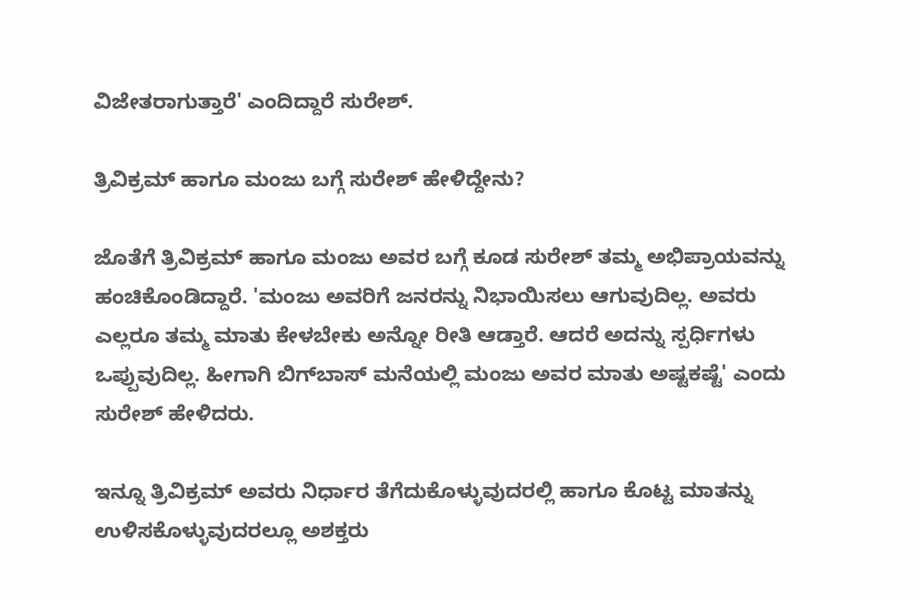ವಿಜೇತರಾಗುತ್ತಾರೆ' ಎಂದಿದ್ದಾರೆ ಸುರೇಶ್.

ತ್ರಿವಿಕ್ರಮ್ ಹಾಗೂ ಮಂಜು ಬಗ್ಗೆ ಸುರೇಶ್ ಹೇಳಿದ್ದೇನು?

ಜೊತೆಗೆ ತ್ರಿವಿಕ್ರಮ್ ಹಾಗೂ ಮಂಜು ಅವರ ಬಗ್ಗೆ ಕೂಡ ಸುರೇಶ್ ತಮ್ಮ ಅಭಿಪ್ರಾಯವನ್ನು ಹಂಚಿಕೊಂಡಿದ್ದಾರೆ. 'ಮಂಜು ಅವರಿಗೆ ಜನರನ್ನು ನಿಭಾಯಿಸಲು ಆಗುವುದಿಲ್ಲ. ಅವರು ಎಲ್ಲರೂ ತಮ್ಮ ಮಾತು ಕೇಳಬೇಕು ಅನ್ನೋ ರೀತಿ ಆಡ್ತಾರೆ. ಆದರೆ ಅದನ್ನು ಸ್ಪರ್ಧಿಗಳು ಒಪ್ಪುವುದಿಲ್ಲ. ಹೀಗಾಗಿ ಬಿಗ್‌ಬಾಸ್‌ ಮನೆಯಲ್ಲಿ ಮಂಜು ಅವರ ಮಾತು ಅಷ್ಟಕಷ್ಟೆ' ಎಂದು ಸುರೇಶ್ ಹೇಳಿದರು.

ಇನ್ನೂ ತ್ರಿವಿಕ್ರಮ್ ಅವರು ನಿರ್ಧಾರ ತೆಗೆದುಕೊಳ್ಳುವುದರಲ್ಲಿ ಹಾಗೂ ಕೊಟ್ಟ ಮಾತನ್ನು ಉಳಿಸಕೊಳ್ಳುವುದರಲ್ಲೂ ಅಶಕ್ತರು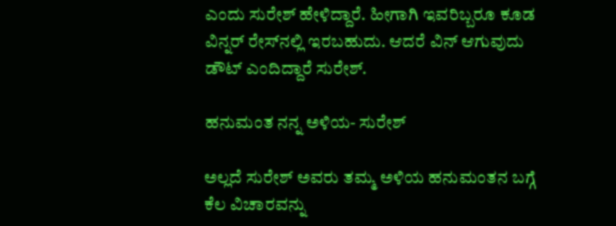ಎಂದು ಸುರೇಶ್ ಹೇಳಿದ್ದಾರೆ. ಹೀಗಾಗಿ ಇವರಿಬ್ಬರೂ ಕೂಡ ವಿನ್ನರ್‌ ರೇಸ್‌ನಲ್ಲಿ ಇರಬಹುದು. ಆದರೆ ವಿನ್ ಆಗುವುದು ಡೌಟ್ ಎಂದಿದ್ದಾರೆ ಸುರೇಶ್.

ಹನುಮಂತ ನನ್ನ ಅಳಿಯ- ಸುರೇಶ್

ಅಲ್ಲದೆ ಸುರೇಶ್ ಅವರು ತಮ್ಮ ಅಳಿಯ ಹನುಮಂತನ ಬಗ್ಗೆ ಕೆಲ ವಿಚಾರವನ್ನು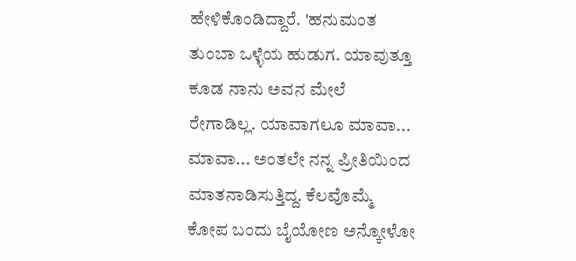ಹೇಳಿಕೊಂಡಿದ್ದಾರೆ. 'ಹನುಮಂತ ತುಂಬಾ ಒಳ್ಳೆಯ ಹುಡುಗ. ಯಾವುತ್ತೂ ಕೂಡ ನಾನು ಅವನ ಮೇಲೆ ರೇಗಾಡಿಲ್ಲ. ಯಾವಾಗಲೂ ಮಾವಾ... ಮಾವಾ... ಅಂತಲೇ ನನ್ನ ಪ್ರೀತಿಯಿಂದ ಮಾತನಾಡಿಸುತ್ತಿದ್ದ. ಕೆಲವೊಮ್ಮೆ ಕೋಪ ಬಂದು ಬೈಯೋಣ ಅನ್ಕೋಳೋ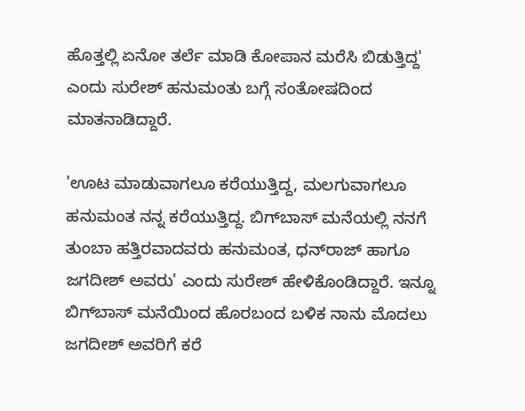ಹೊತ್ತಲ್ಲಿ ಏನೋ ತರ್ಲೆ ಮಾಡಿ ಕೋಪಾನ ಮರೆಸಿ ಬಿಡುತ್ತಿದ್ದ' ಎಂದು ಸುರೇಶ್ ಹನುಮಂತು ಬಗ್ಗೆ ಸಂತೋಷದಿಂದ ಮಾತನಾಡಿದ್ದಾರೆ.

'ಊಟ ಮಾಡುವಾಗಲೂ ಕರೆಯುತ್ತಿದ್ದ, ಮಲಗುವಾಗಲೂ ಹನುಮಂತ ನನ್ನ ಕರೆಯುತ್ತಿದ್ದ. ಬಿಗ್‌ಬಾಸ್‌ ಮನೆಯಲ್ಲಿ ನನಗೆ ತುಂಬಾ ಹತ್ತಿರವಾದವರು ಹನುಮಂತ, ಧನ್‌ರಾಜ್ ಹಾಗೂ ಜಗದೀಶ್ ಅವರು' ಎಂದು ಸುರೇಶ್ ಹೇಳಿಕೊಂಡಿದ್ದಾರೆ. ಇನ್ನೂ ಬಿಗ್‌ಬಾಸ್‌ ಮನೆಯಿಂದ ಹೊರಬಂದ ಬಳಿಕ ನಾನು ಮೊದಲು ಜಗದೀಶ್ ಅವರಿಗೆ ಕರೆ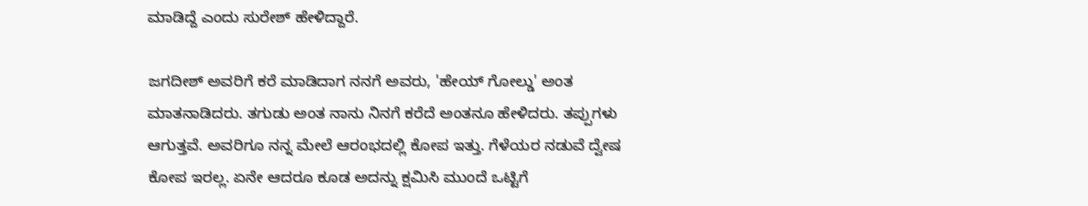ಮಾಡಿದ್ದೆ ಎಂದು ಸುರೇಶ್ ಹೇಳಿದ್ದಾರೆ.

ಜಗದೀಶ್ ಅವರಿಗೆ ಕರೆ ಮಾಡಿದಾಗ ನನಗೆ ಅವರು, 'ಹೇಯ್ ಗೋಲ್ಡು' ಅಂತ ಮಾತನಾಡಿದರು. ತಗುಡು ಅಂತ ನಾನು ನಿನಗೆ ಕರೆದೆ ಅಂತನೂ ಹೇಳಿದರು. ತಪ್ಪುಗಳು ಆಗುತ್ತವೆ. ಅವರಿಗೂ ನನ್ನ ಮೇಲೆ ಆರಂಭದಲ್ಲಿ ಕೋಪ ಇತ್ತು. ಗೆಳೆಯರ ನಡುವೆ ದ್ವೇಷ ಕೋಪ ಇರಲ್ಲ. ಏನೇ ಆದರೂ ಕೂಡ ಅದನ್ನು ಕ್ಷಮಿಸಿ ಮುಂದೆ ಒಟ್ಟಿಗೆ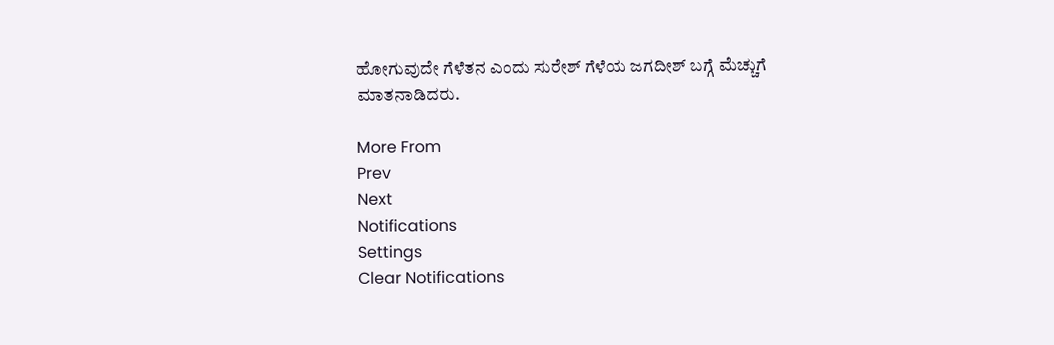ಹೋಗುವುದೇ ಗೆಳೆತನ ಎಂದು ಸುರೇಶ್ ಗೆಳೆಯ ಜಗದೀಶ್ ಬಗ್ಗೆ ಮೆಚ್ಚುಗೆ ಮಾತನಾಡಿದರು.

More From
Prev
Next
Notifications
Settings
Clear Notifications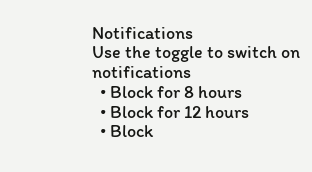Notifications
Use the toggle to switch on notifications
  • Block for 8 hours
  • Block for 12 hours
  • Block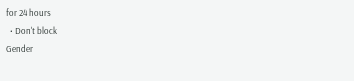for 24 hours
  • Don't block
Gender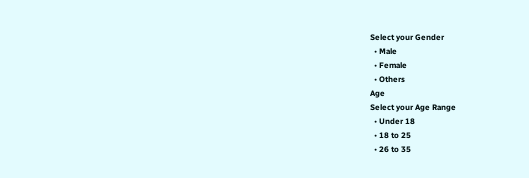Select your Gender
  • Male
  • Female
  • Others
Age
Select your Age Range
  • Under 18
  • 18 to 25
  • 26 to 35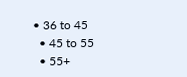• 36 to 45
  • 45 to 55
  • 55+